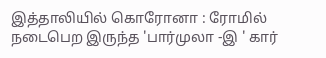இத்தாலியில் கொரோனா : ரோமில் நடைபெற இருந்த 'பார்முலா -இ ' கார்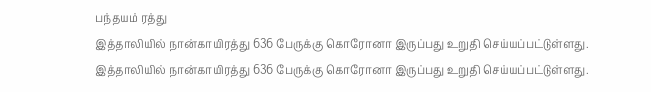பந்தயம் ரத்து
இத்தாலியில் நான்காயிரத்து 636 பேருக்கு கொரோனா இருப்பது உறுதி செய்யப்பட்டுள்ளது.
இத்தாலியில் நான்காயிரத்து 636 பேருக்கு கொரோனா இருப்பது உறுதி செய்யப்பட்டுள்ளது.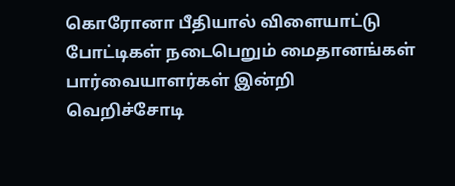கொரோனா பீதியால் விளையாட்டு போட்டிகள் நடைபெறும் மைதானங்கள் பார்வையாளர்கள் இன்றி வெறிச்சோடி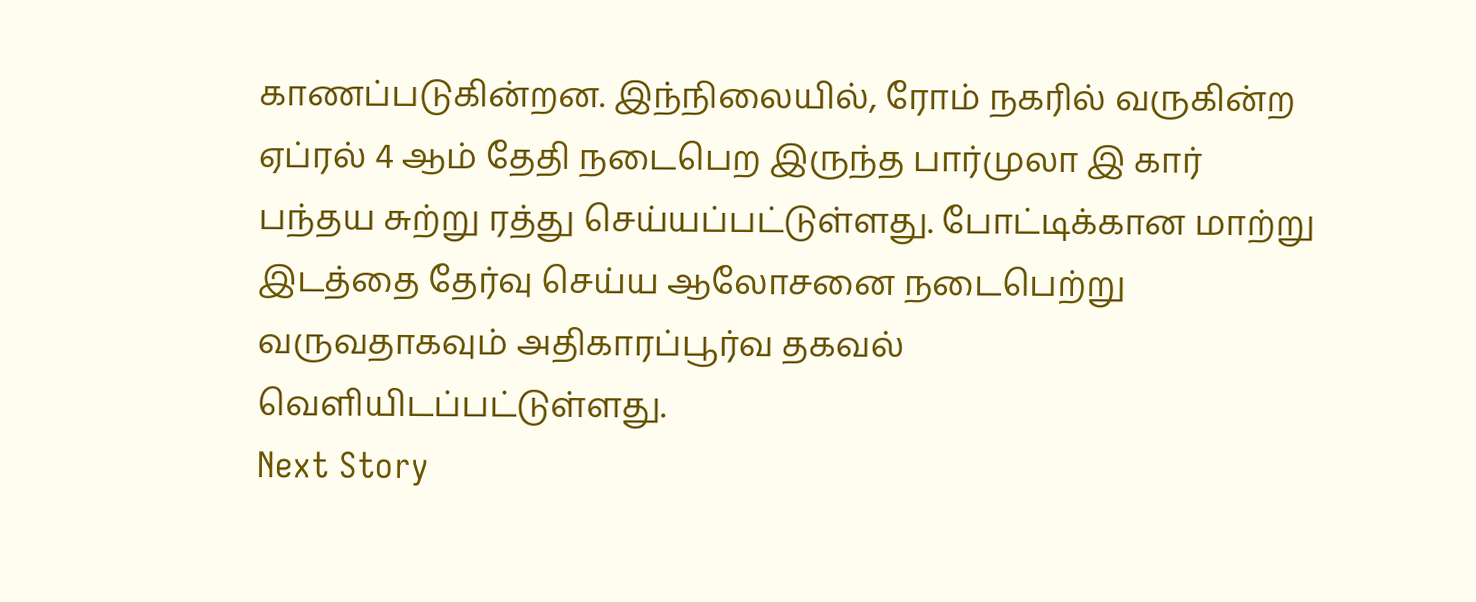காணப்படுகின்றன. இந்நிலையில், ரோம் நகரில் வருகின்ற ஏப்ரல் 4 ஆம் தேதி நடைபெற இருந்த பார்முலா இ கார் பந்தய சுற்று ரத்து செய்யப்பட்டுள்ளது. போட்டிக்கான மாற்று இடத்தை தேர்வு செய்ய ஆலோசனை நடைபெற்று வருவதாகவும் அதிகாரப்பூர்வ தகவல் வெளியிடப்பட்டுள்ளது.
Next Story